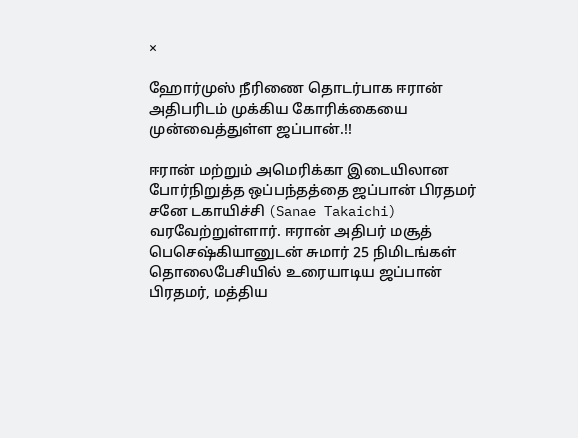×

ஹோர்முஸ் நீரிணை தொடர்பாக ஈரான் அதிபரிடம் முக்கிய கோரிக்கையை முன்வைத்துள்ள ஜப்பான்.!!

ஈரான் மற்றும் அமெரிக்கா இடையிலான போர்நிறுத்த ஒப்பந்தத்தை ஜப்பான் பிரதமர் சனே டகாயிச்சி (Sanae Takaichi) வரவேற்றுள்ளார். ஈரான் அதிபர் மசூத் பெசெஷ்கியானுடன் சுமார் 25 நிமிடங்கள் தொலைபேசியில் உரையாடிய ஜப்பான் பிரதமர், மத்திய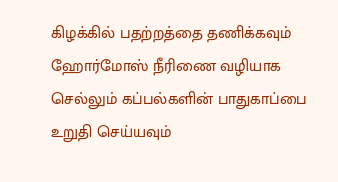கிழக்கில் பதற்றத்தை தணிக்கவும் ஹோர்மோஸ் நீரிணை வழியாக செல்லும் கப்பல்களின் பாதுகாப்பை உறுதி செய்யவும்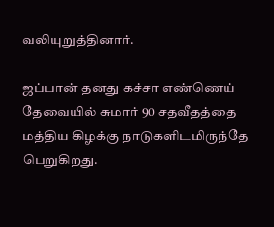வலியுறுத்தினார்.

ஜப்பான் தனது கச்சா எண்ணெய் தேவையில் சுமார் 90 சதவீதத்தை மத்திய கிழக்கு நாடுகளிடமிருந்தே பெறுகிறது.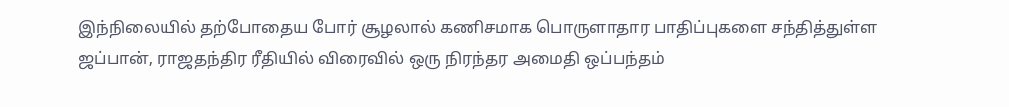இந்நிலையில் தற்போதைய போர் சூழலால் கணிசமாக பொருளாதார பாதிப்புகளை சந்தித்துள்ள ஜப்பான், ராஜதந்திர ரீதியில் விரைவில் ஒரு நிரந்தர அமைதி ஒப்பந்தம்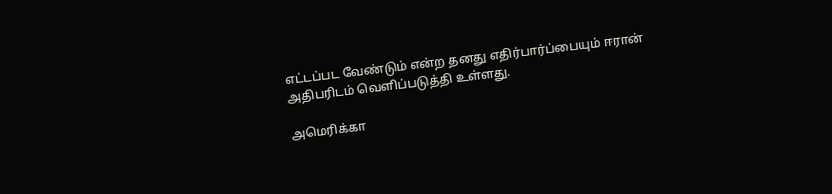எட்டப்பட வேண்டும் என்ற தனது எதிர்பார்ப்பையும் ஈரான் அதிபரிடம் வெளிப்படுத்தி உள்ளது.

அமெரிக்கா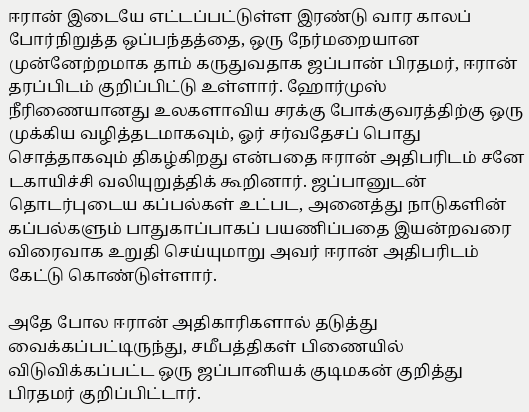ஈரான் இடையே எட்டப்பட்டுள்ள இரண்டு வார காலப் போர்நிறுத்த ஒப்பந்தத்தை, ஒரு நேர்மறையான முன்னேற்றமாக தாம் கருதுவதாக ஜப்பான் பிரதமர், ஈரான் தரப்பிடம் குறிப்பிட்டு உள்ளார். ஹோர்முஸ் நீரிணையானது உலகளாவிய சரக்கு போக்குவரத்திற்கு ஒரு முக்கிய வழித்தடமாகவும், ஓர் சர்வதேசப் பொது சொத்தாகவும் திகழ்கிறது என்பதை ஈரான் அதிபரிடம் சனே டகாயிச்சி வலியுறுத்திக் கூறினார். ஜப்பானுடன் தொடர்புடைய கப்பல்கள் உட்பட, அனைத்து நாடுகளின் கப்பல்களும் பாதுகாப்பாகப் பயணிப்பதை இயன்றவரை விரைவாக உறுதி செய்யுமாறு அவர் ஈரான் அதிபரிடம் கேட்டு கொண்டுள்ளார்.

அதே போல ஈரான் அதிகாரிகளால் தடுத்து வைக்கப்பட்டிருந்து, சமீபத்திகள் பிணையில் விடுவிக்கப்பட்ட ஒரு ஜப்பானியக் குடிமகன் குறித்து பிரதமர் குறிப்பிட்டார்.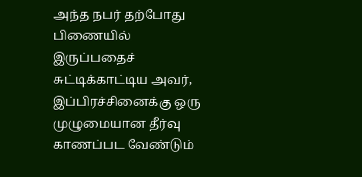அந்த நபர் தற்போது பிணையில் இருப்பதைச் சுட்டிக்காட்டிய அவர், இப்பிரச்சினைக்கு ஒரு முழுமையான தீர்வு காணப்பட வேண்டும்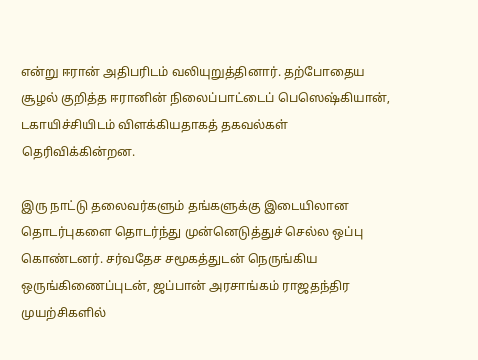என்று ஈரான் அதிபரிடம் வலியுறுத்தினார். தற்போதைய சூழல் குறித்த ஈரானின் நிலைப்பாட்டைப் பெஸெஷ்கியான், டகாயிச்சியிடம் விளக்கியதாகத் தகவல்கள் தெரிவிக்கின்றன.

இரு நாட்டு தலைவர்களும் தங்களுக்கு இடையிலான தொடர்புகளை தொடர்ந்து முன்னெடுத்துச் செல்ல ஒப்பு கொண்டனர். சர்வதேச சமூகத்துடன் நெருங்கிய ஒருங்கிணைப்புடன், ஜப்பான் அரசாங்கம் ராஜதந்திர முயற்சிகளில்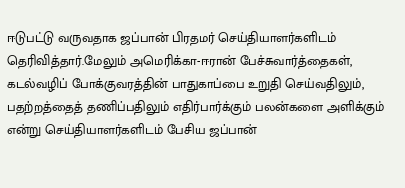ஈடுபட்டு வருவதாக ஜப்பான் பிரதமர் செய்தியாளர்களிடம் தெரிவித்தார்.மேலும் அமெரிக்கா-ஈரான் பேச்சுவார்த்தைகள், கடல்வழிப் போக்குவரத்தின் பாதுகாப்பை உறுதி செய்வதிலும், பதற்றத்தைத் தணிப்பதிலும் எதிர்பார்க்கும் பலன்களை அளிக்கும் என்று செய்தியாளர்களிடம் பேசிய ஜப்பான்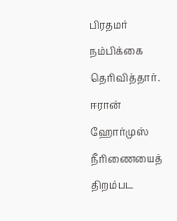பிரதமர் நம்பிக்கை தெரிவித்தார். ஈரான் ஹோர்முஸ் நீரிணையைத் திறம்பட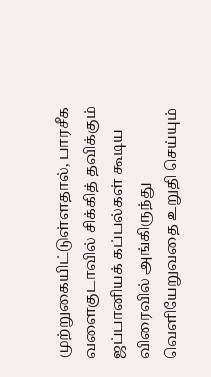முற்றுகையிட்டுள்ளதால், பாரசீக வளைகுடாவில் சிக்கித் தவிக்கும் ஜப்பானியக் கப்பல்கள் கூடிய விரைவில் அங்கிருந்து வெளியேறுவதை உறுதி செய்யும்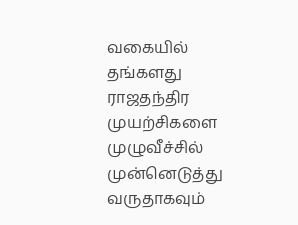வகையில் தங்களது ராஜதந்திர முயற்சிகளை முழுவீச்சில் முன்னெடுத்து வருதாகவும்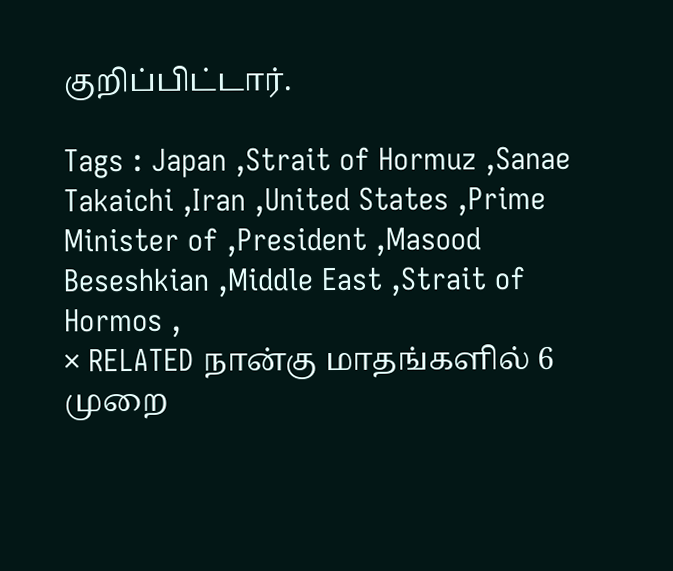குறிப்பிட்டார்.

Tags : Japan ,Strait of Hormuz ,Sanae Takaichi ,Iran ,United States ,Prime Minister of ,President ,Masood Beseshkian ,Middle East ,Strait of Hormos ,
× RELATED நான்கு மாதங்களில் 6 முறை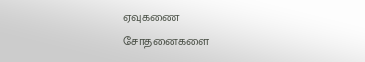ஏவுகணை சோதனைகளை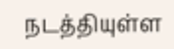நடத்தியுள்ள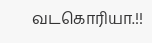வடகொரியா.!!